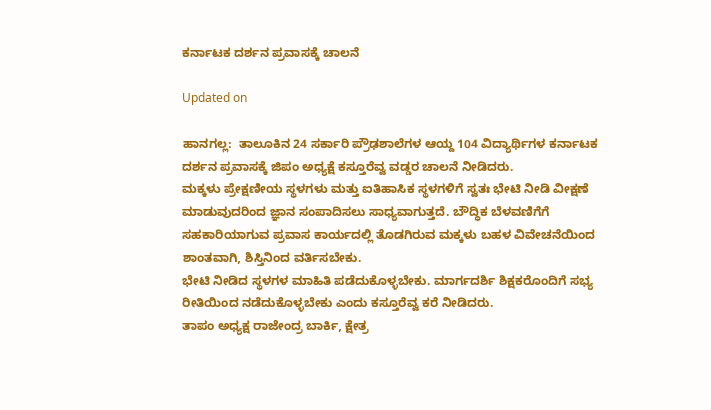ಕರ್ನಾಟಕ ದರ್ಶನ ಪ್ರವಾಸಕ್ಕೆ ಚಾಲನೆ

Updated on

ಹಾನಗಲ್ಲ:  ತಾಲೂಕಿನ 24 ಸರ್ಕಾರಿ ಪ್ರೌಢಶಾಲೆಗಳ ಆಯ್ದ 104 ವಿದ್ಯಾರ್ಥಿಗಳ ಕರ್ನಾಟಕ ದರ್ಶನ ಪ್ರವಾಸಕ್ಕೆ ಜಿಪಂ ಅಧ್ಯಕ್ಷೆ ಕಸ್ತೂರೆವ್ವ ವಡ್ಡರ ಚಾಲನೆ ನೀಡಿದರು.
ಮಕ್ಕಳು ಪ್ರೇಕ್ಷಣೀಯ ಸ್ಥಳಗಳು ಮತ್ತು ಐತಿಹಾಸಿಕ ಸ್ಥಳಗಳಿಗೆ ಸ್ವತಃ ಭೇಟಿ ನೀಡಿ ವೀಕ್ಷಣೆ ಮಾಡುವುದರಿಂದ ಜ್ಞಾನ ಸಂಪಾದಿಸಲು ಸಾಧ್ಯವಾಗುತ್ತದೆ. ಬೌದ್ಧಿಕ ಬೆಳವಣಿಗೆಗೆ ಸಹಕಾರಿಯಾಗುವ ಪ್ರವಾಸ ಕಾರ್ಯದಲ್ಲಿ ತೊಡಗಿರುವ ಮಕ್ಕಳು ಬಹಳ ವಿವೇಚನೆಯಿಂದ ಶಾಂತವಾಗಿ, ಶಿಸ್ತಿನಿಂದ ವರ್ತಿಸಬೇಕು.
ಭೇಟಿ ನೀಡಿದ ಸ್ಥಳಗಳ ಮಾಹಿತಿ ಪಡೆದುಕೊಳ್ಳಬೇಕು. ಮಾರ್ಗದರ್ಶಿ ಶಿಕ್ಷಕರೊಂದಿಗೆ ಸಭ್ಯ ರೀತಿಯಿಂದ ನಡೆದುಕೊಳ್ಳಬೇಕು ಎಂದು ಕಸ್ತೂರೆವ್ವ ಕರೆ ನೀಡಿದರು.
ತಾಪಂ ಅಧ್ಯಕ್ಷ ರಾಜೇಂದ್ರ ಬಾರ್ಕಿ, ಕ್ಷೇತ್ರ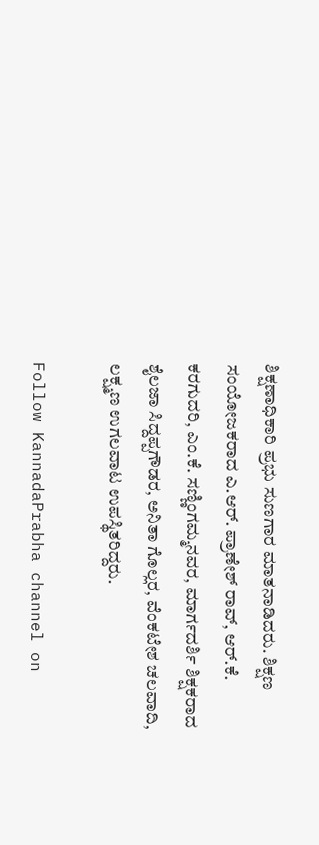ಶಿಕ್ಷಣಾಧಿಕಾರಿ ಪ್ರಭು ಸುಣಗಾರ ಮಾತನಾಡಿದರು. ಶಿಕ್ಷಣ ಸಂಯೋಜಕರಾದ ಎ.ಆರ್. ಪ್ರಾಣೇಶ್ ರಾವ್, ಆರ್.ಕೆ. ಕರಗುದರಿ, ಎಂ.ಕೆ. ಸಣ್ಣಿಂಗಮ್ಮನವರ, ಮಾರ್ಗದರ್ಶಿ ಶಿಕ್ಷಕರಾದ ಶೈಲಜಾ ಸಿದ್ದಪ್ಪಗೌಡರ, ಅನಿತಾ ಗೊಲ್ಲರ, ವೆಂಕಟೇಶ ಚಲವಾದಿ, ಲಕ್ಷ್ಮಣ ಉಗಲವಾಟ ಉಪಸ್ಥಿತರಿದ್ದರು.

Follow KannadaPrabha channel on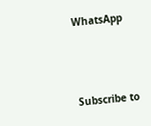WhatsApp



Subscribe to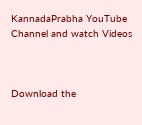KannadaPrabha YouTube Channel and watch Videos



Download the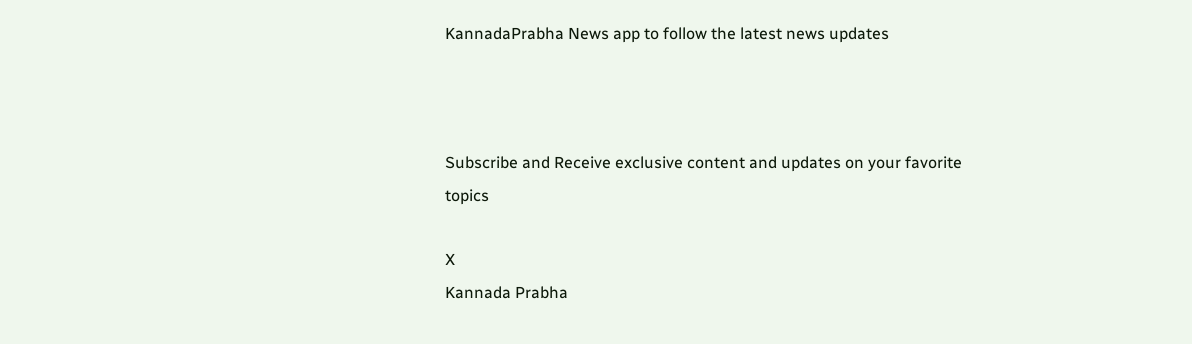KannadaPrabha News app to follow the latest news updates



Subscribe and Receive exclusive content and updates on your favorite topics

X
Kannada Prabha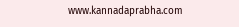www.kannadaprabha.com